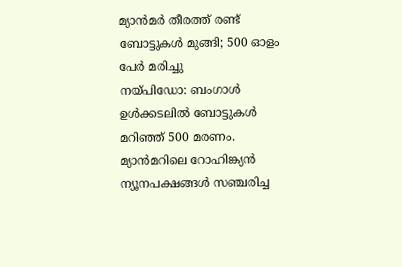മ്യാൻമർ തീരത്ത് രണ്ട് ബോട്ടുകൾ മുങ്ങി; 500 ഓളം പേർ മരിച്ചു
നയ്പിഡോ: ബംഗാൾ ഉൾക്കടലിൽ ബോട്ടുകൾ മറിഞ്ഞ് 500 മരണം. മ്യാൻമറിലെ റോഹിങ്ക്യൻ ന്യൂനപക്ഷങ്ങൾ സഞ്ചരിച്ച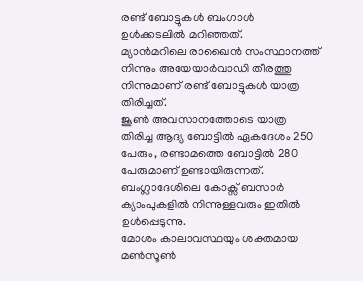രണ്ട് ബോട്ടുകൾ ബംഗാൾ ഉൾക്കടലിൽ മറിഞ്ഞത്.
മ്യാൻമറിലെ രാഖൈൻ സംസ്ഥാനത്ത് നിന്നും അയേയാർവാഡി തീരത്തു നിന്നുമാണ് രണ്ട് ബോട്ടുകൾ യാത്ര തിരിച്ചത്.
ജൂൺ അവസാനത്തോടെ യാത്ര തിരിച്ച ആദ്യ ബോട്ടിൽ ഏകദേശം 250 പേരും, രണ്ടാമത്തെ ബോട്ടിൽ 280 പേരുമാണ് ഉണ്ടായിരുന്നത്. ബംഗ്ലാദേശിലെ കോക്സ് ബസാർ ക്യാംപുകളിൽ നിന്നുള്ളവരും ഇതിൽ ഉൾപ്പെടുന്നു.
മോശം കാലാവസ്ഥയും ശക്തമായ മൺസൂൺ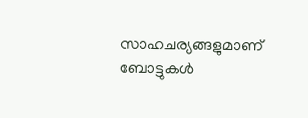സാഹചര്യങ്ങളുമാണ് ബോട്ടുകൾ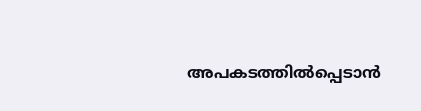അപകടത്തിൽപ്പെടാൻ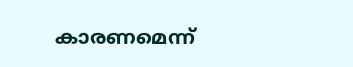കാരണമെന്ന്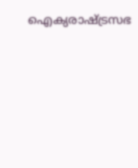ഐക്യരാഷ്ട്രസഭ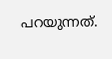പറയുന്നത്.